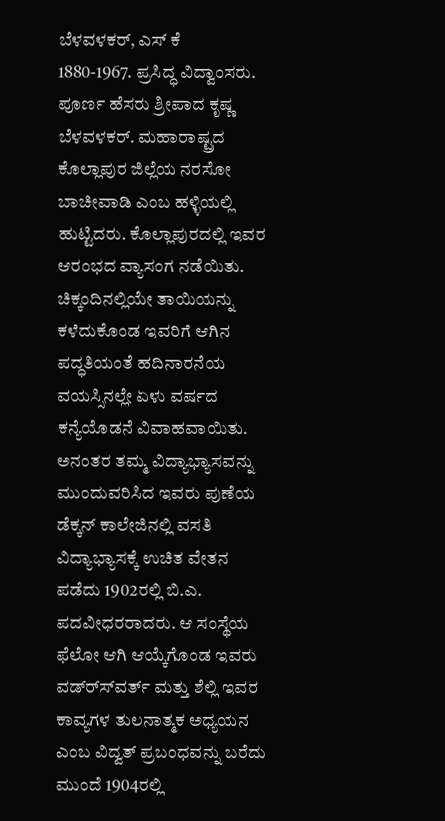ಬೆಳವಳಕರ್, ಎಸ್ ಕೆ
1880-1967. ಪ್ರಸಿದ್ಧ ವಿದ್ವಾಂಸರು. ಪೂರ್ಣ ಹೆಸರು ಶ್ರೀಪಾದ ಕೃಷ್ಣ ಬೆಳವಳಕರ್. ಮಹಾರಾಷ್ಟ್ರದ ಕೊಲ್ಲಾಪುರ ಜಿಲ್ಲೆಯ ನರಸೋ ಬಾಚೀವಾಡಿ ಎಂಬ ಹಳ್ಳಿಯಲ್ಲಿ ಹುಟ್ಟಿದರು. ಕೊಲ್ಲಾಪುರದಲ್ಲಿ ಇವರ ಆರಂಭದ ವ್ಯಾಸಂಗ ನಡೆಯಿತು. ಚಿಕ್ಕಂದಿನಲ್ಲಿಯೇ ತಾಯಿಯನ್ನು ಕಳೆದುಕೊಂಡ ಇವರಿಗೆ ಆಗಿನ ಪದ್ಧತಿಯಂತೆ ಹದಿನಾರನೆಯ ವಯಸ್ಸಿನಲ್ಲೇ ಏಳು ವರ್ಷದ ಕನ್ಯೆಯೊಡನೆ ವಿವಾಹವಾಯಿತು. ಅನಂತರ ತಮ್ಮ ವಿದ್ಯಾಭ್ಯಾಸವನ್ನು ಮುಂದುವರಿಸಿದ ಇವರು ಪುಣೆಯ ಡೆಕ್ಕನ್ ಕಾಲೇಜಿನಲ್ಲಿ ವಸತಿ ವಿದ್ಯಾಭ್ಯಾಸಕ್ಕೆ ಉಚಿತ ವೇತನ ಪಡೆದು 1902ರಲ್ಲಿ ಬಿ.ಎ. ಪದವೀಧರರಾದರು. ಆ ಸಂಸ್ಥೆಯ ಫೆಲೋ ಆಗಿ ಆಯ್ಕೆಗೊಂಡ ಇವರು ವಡ್ರ್ಸ್‍ವರ್ತ್ ಮತ್ತು ಶೆಲ್ಲಿ ಇವರ ಕಾವ್ಯಗಳ ತುಲನಾತ್ಮಕ ಅಧ್ಯಯನ ಎಂಬ ವಿದ್ವತ್ ಪ್ರಬಂಧವನ್ನು ಬರೆದು ಮುಂದೆ 1904ರಲ್ಲಿ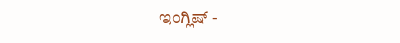ಇಂಗ್ಲಿಷ್ -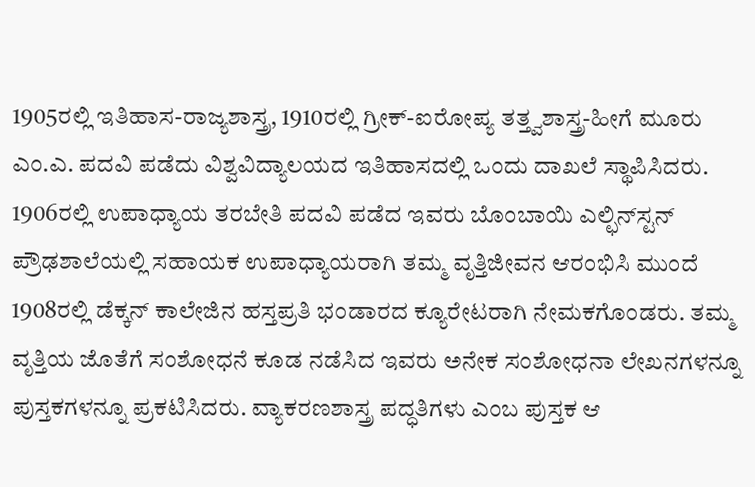1905ರಲ್ಲಿ ಇತಿಹಾಸ-ರಾಜ್ಯಶಾಸ್ತ್ರ, 1910ರಲ್ಲಿ ಗ್ರೀಕ್-ಐರೋಪ್ಯ ತತ್ತ್ವಶಾಸ್ತ್ರ-ಹೀಗೆ ಮೂರು ಎಂ.ಎ. ಪದವಿ ಪಡೆದು ವಿಶ್ವವಿದ್ಯಾಲಯದ ಇತಿಹಾಸದಲ್ಲಿ ಒಂದು ದಾಖಲೆ ಸ್ಥಾಪಿಸಿದರು. 1906ರಲ್ಲಿ ಉಪಾಧ್ಯಾಯ ತರಬೇತಿ ಪದವಿ ಪಡೆದ ಇವರು ಬೊಂಬಾಯಿ ಎಲ್ಛಿನ್‍ಸ್ಟನ್ ಪ್ರೌಢಶಾಲೆಯಲ್ಲಿ ಸಹಾಯಕ ಉಪಾಧ್ಯಾಯರಾಗಿ ತಮ್ಮ ವೃತ್ತಿಜೀವನ ಆರಂಭಿಸಿ ಮುಂದೆ 1908ರಲ್ಲಿ ಡೆಕ್ಕನ್ ಕಾಲೇಜಿನ ಹಸ್ತಪ್ರತಿ ಭಂಡಾರದ ಕ್ಯೂರೇಟರಾಗಿ ನೇಮಕಗೊಂಡರು. ತಮ್ಮ ವೃತ್ತಿಯ ಜೊತೆಗೆ ಸಂಶೋಧನೆ ಕೂಡ ನಡೆಸಿದ ಇವರು ಅನೇಕ ಸಂಶೋಧನಾ ಲೇಖನಗಳನ್ನೂ ಪುಸ್ತಕಗಳನ್ನೂ ಪ್ರಕಟಿಸಿದರು. ವ್ಯಾಕರಣಶಾಸ್ತ್ರ ಪದ್ಧತಿಗಳು ಎಂಬ ಪುಸ್ತಕ ಆ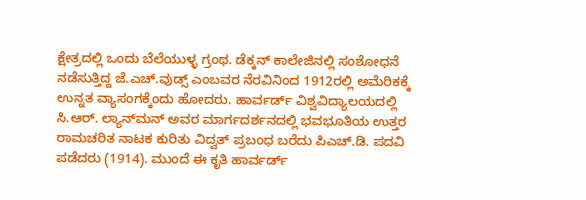ಕ್ಷೇತ್ರದಲ್ಲಿ ಒಂದು ಬೆಲೆಯುಳ್ಳ ಗ್ರಂಥ. ಡೆಕ್ಕನ್ ಕಾಲೇಜಿನಲ್ಲಿ ಸಂಶೋಧನೆ ನಡೆಸುತ್ತಿದ್ದ ಜೆ.ಎಚ್.ವುಡ್ಸ್ ಎಂಬವರ ನೆರವಿನಿಂದ 1912ರಲ್ಲಿ ಅಮೆರಿಕಕ್ಕೆ ಉನ್ನತ ವ್ಯಾಸಂಗಕ್ಕೆಂದು ಹೋದರು. ಹಾರ್ವರ್ಡ್ ವಿಶ್ವವಿದ್ಯಾಲಯದಲ್ಲಿ ಸಿ.ಆರ್. ಲ್ಯಾನ್‍ಮನ್ ಅವರ ಮಾರ್ಗದರ್ಶನದಲ್ಲಿ ಭವಭೂತಿಯ ಉತ್ತರ ರಾಮಚರಿತ ನಾಟಕ ಕುರಿತು ವಿದ್ವತ್ ಪ್ರಬಂಧ ಬರೆದು ಪಿಎಚ್.ಡಿ. ಪದವಿ ಪಡೆದರು (1914). ಮುಂದೆ ಈ ಕೃತಿ ಹಾರ್ವರ್ಡ್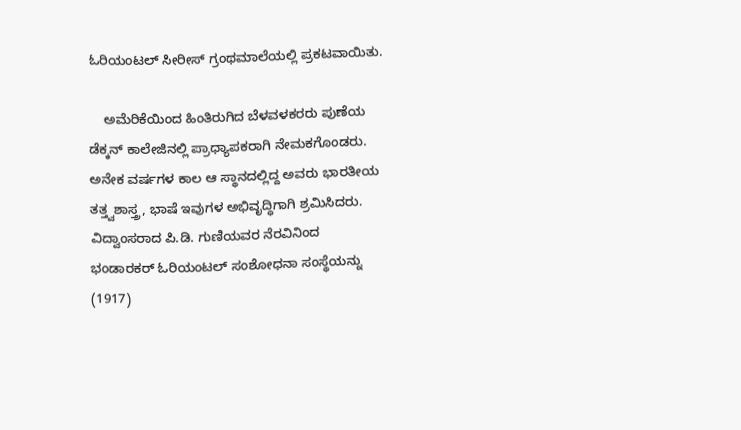ಓರಿಯಂಟಲ್ ಸೀರೀಸ್ ಗ್ರಂಥಮಾಲೆಯಲ್ಲಿ ಪ್ರಕಟವಾಯಿತು.

    ಅಮೆರಿಕೆಯಿಂದ ಹಿಂತಿರುಗಿದ ಬೆಳವಳಕರರು ಪುಣೆಯ ಡೆಕ್ಕನ್ ಕಾಲೇಜಿನಲ್ಲಿ ಪ್ರಾಧ್ಯಾಪಕರಾಗಿ ನೇಮಕಗೊಂಡರು. ಅನೇಕ ವರ್ಷಗಳ ಕಾಲ ಆ ಸ್ಥಾನದಲ್ಲಿದ್ದ ಅವರು ಭಾರತೀಯ ತತ್ತ್ವಶಾಸ್ತ್ರ, ಭಾಷೆ ಇವುಗಳ ಅಭಿವೃದ್ಧಿಗಾಗಿ ಶ್ರಮಿಸಿದರು. ವಿದ್ವಾಂಸರಾದ ಪಿ.ಡಿ. ಗುಣಿಯವರ ನೆರವಿನಿಂದ ಭಂಡಾರಕರ್ ಓರಿಯಂಟಲ್ ಸಂಶೋಧನಾ ಸಂಸ್ಥೆಯನ್ನು (1917)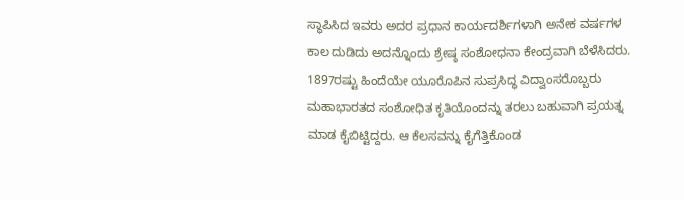ಸ್ಥಾಪಿಸಿದ ಇವರು ಅದರ ಪ್ರಧಾನ ಕಾರ್ಯದರ್ಶಿಗಳಾಗಿ ಅನೇಕ ವರ್ಷಗಳ ಕಾಲ ದುಡಿದು ಅದನ್ನೊಂದು ಶ್ರೇಷ್ಠ ಸಂಶೋಧನಾ ಕೇಂದ್ರವಾಗಿ ಬೆಳೆಸಿದರು. 1897ರಷ್ಟು ಹಿಂದೆಯೇ ಯೂರೊಪಿನ ಸುಪ್ರಸಿದ್ಧ ವಿದ್ವಾಂಸರೊಬ್ಬರು ಮಹಾಭಾರತದ ಸಂಶೋಧಿತ ಕೃತಿಯೊಂದನ್ನು ತರಲು ಬಹುವಾಗಿ ಪ್ರಯತ್ನ ಮಾಡ ಕೈಬಿಟ್ಟಿದ್ದರು. ಆ ಕೆಲಸವನ್ನು ಕೈಗೆತ್ತಿಕೊಂಡ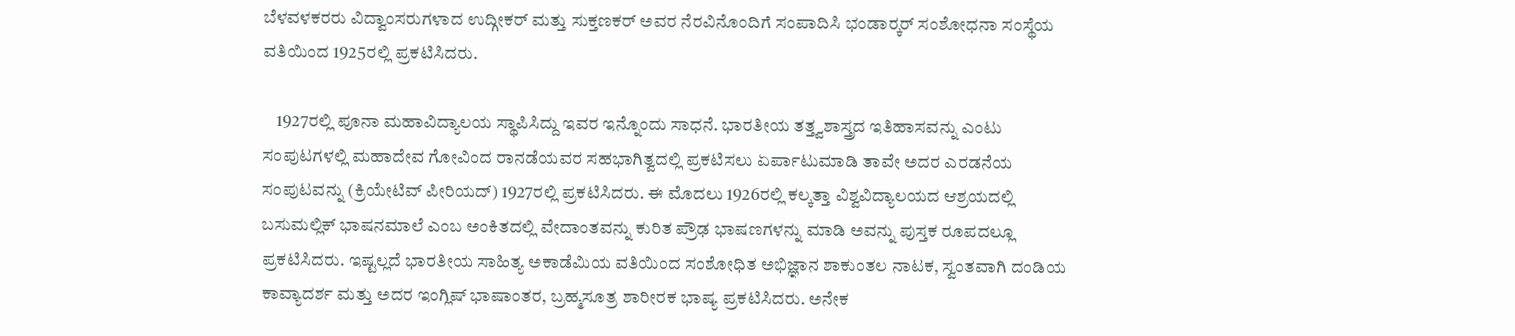ಬೆಳವಳಕರರು ವಿದ್ವಾಂಸರುಗಳಾದ ಉದ್ಗೀಕರ್ ಮತ್ತು ಸುಕ್ತಣಕರ್ ಅವರ ನೆರವಿನೊಂದಿಗೆ ಸಂಪಾದಿಸಿ ಭಂಡಾರ್‍ಕರ್ ಸಂಶೋಧನಾ ಸಂಸ್ಥೆಯ ವತಿಯಿಂದ 1925ರಲ್ಲಿ ಪ್ರಕಟಿಸಿದರು.

    1927ರಲ್ಲಿ ಪೂನಾ ಮಹಾವಿದ್ಯಾಲಯ ಸ್ಥಾಪಿಸಿದ್ದು ಇವರ ಇನ್ನೊಂದು ಸಾಧನೆ. ಭಾರತೀಯ ತತ್ತ್ವಶಾಸ್ತ್ರದ ಇತಿಹಾಸವನ್ನು ಎಂಟು ಸಂಪುಟಗಳಲ್ಲಿ ಮಹಾದೇವ ಗೋವಿಂದ ರಾನಡೆಯವರ ಸಹಭಾಗಿತ್ವದಲ್ಲಿ ಪ್ರಕಟಿಸಲು ಏರ್ಪಾಟುಮಾಡಿ ತಾವೇ ಅದರ ಎರಡನೆಯ ಸಂಪುಟವನ್ನು (ಕ್ರಿಯೇಟಿವ್ ಪೀರಿಯದ್) 1927ರಲ್ಲಿ ಪ್ರಕಟಿಸಿದರು. ಈ ಮೊದಲು 1926ರಲ್ಲಿ ಕಲ್ಕತ್ತಾ ವಿಶ್ವವಿದ್ಯಾಲಯದ ಆಶ್ರಯದಲ್ಲಿ ಬಸುಮಲ್ಲಿಕ್ ಭಾಷನಮಾಲೆ ಎಂಬ ಅಂಕಿತದಲ್ಲಿ ವೇದಾಂತವನ್ನು ಕುರಿತ ಪ್ರೌಢ ಭಾಷಣಗಳನ್ನು ಮಾಡಿ ಅವನ್ನು ಪುಸ್ತಕ ರೂಪದಲ್ಲೂ ಪ್ರಕಟಿಸಿದರು. ಇಷ್ಟಲ್ಲದೆ ಭಾರತೀಯ ಸಾಹಿತ್ಯ ಅಕಾಡೆಮಿಯ ವತಿಯಿಂದ ಸಂಶೋಧಿತ ಅಭಿಜ್ಞಾನ ಶಾಕುಂತಲ ನಾಟಕ, ಸ್ವಂತವಾಗಿ ದಂಡಿಯ ಕಾವ್ಯಾದರ್ಶ ಮತ್ತು ಅದರ ಇಂಗ್ಲಿಷ್ ಭಾಷಾಂತರ, ಬ್ರಹ್ಮಸೂತ್ರ ಶಾರೀರಕ ಭಾಷ್ಯ ಪ್ರಕಟಿಸಿದರು. ಅನೇಕ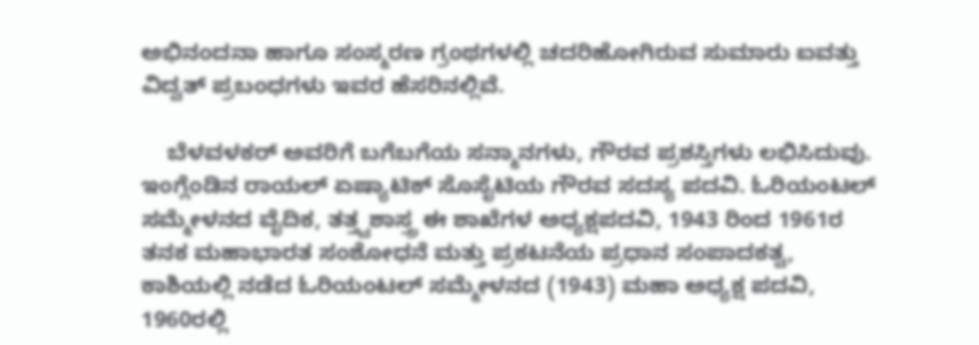ಅಭಿನಂದನಾ ಹಾಗೂ ಸಂಸ್ಮರಣ ಗ್ರಂಥಗಳಲ್ಲಿ ಚದರಿಹೋಗಿರುವ ಸುಮಾರು ಐವತ್ತು ವಿದ್ವತ್ ಪ್ರಬಂಧಗಳು ಇವರ ಹೆಸರಿನಲ್ಲಿವೆ.

    ಬೆಳವಳಕರ್ ಅವರಿಗೆ ಬಗೆಬಗೆಯ ಸನ್ಮಾನಗಳು, ಗೌರವ ಪ್ರಶಸ್ತಿಗಳು ಲಭಿಸಿದುವು. ಇಂಗ್ಲೆಂಡಿನ ರಾಯಲ್ ಏಷ್ಯಾಟಿಕ್ ಸೊಸೈಟಿಯ ಗೌರವ ಸದಸ್ಯ ಪದವಿ. ಓರಿಯಂಟಲ್ ಸಮ್ಮೇಳನದ ವೈದಿಕ, ತತ್ತ್ವಶಾಸ್ತ್ರ ಈ ಶಾಖೆಗಳ ಅಧ್ಯಕ್ಷಪದವಿ, 1943 ರಿಂದ 1961ರ ತನಕ ಮಹಾಭಾರತ ಸಂಶೋಧನೆ ಮತ್ತು ಪ್ರಕಟನೆಯ ಪ್ರಧಾನ ಸಂಪಾದಕತ್ವ, ಕಾಶಿಯಲ್ಲಿ ನಡೆದ ಓರಿಯಂಟಲ್ ಸಮ್ಮೇಳನದ (1943) ಮಹಾ ಅಧ್ಯಕ್ಷ ಪದವಿ, 1960ರಲ್ಲಿ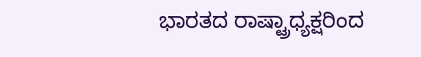ಭಾರತದ ರಾಷ್ಟ್ರಾಧ್ಯಕ್ಷರಿಂದ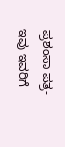ಪ್ರಶಂಸಾ ಪತ್ರ-ಇವು ಇವರಿಗೆ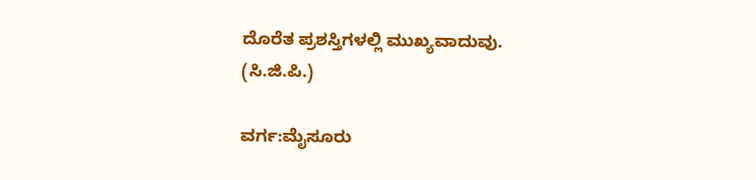ದೊರೆತ ಪ್ರಶಸ್ತಿಗಳಲ್ಲಿ ಮುಖ್ಯವಾದುವು.
(ಸಿ.ಜಿ.ಪಿ.)

ವರ್ಗ:ಮೈಸೂರು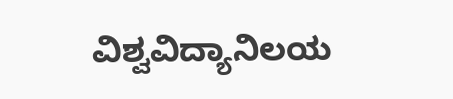ವಿಶ್ವವಿದ್ಯಾನಿಲಯ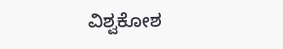ವಿಶ್ವಕೋಶ